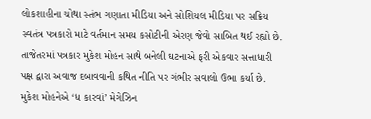લોકશાહીના ચોથા સ્તંભ ગણાતા મીડિયા અને સોશિયલ મીડિયા પર સક્રિય સ્વતંત્ર પત્રકારો માટે વર્તમાન સમય કસોટીની એરણ જેવો સાબિત થઈ રહ્યો છે. તાજેતરમાં પત્રકાર મુકેશ મોહન સાથે બનેલી ઘટનાએ ફરી એકવાર સત્તાધારી પક્ષ દ્વારા અવાજ દબાવવાની કથિત નીતિ પર ગંભીર સવાલો ઉભા કર્યા છે. મુકેશ મોહનેએ ‘ધ કારવાં’ મેગેઝિન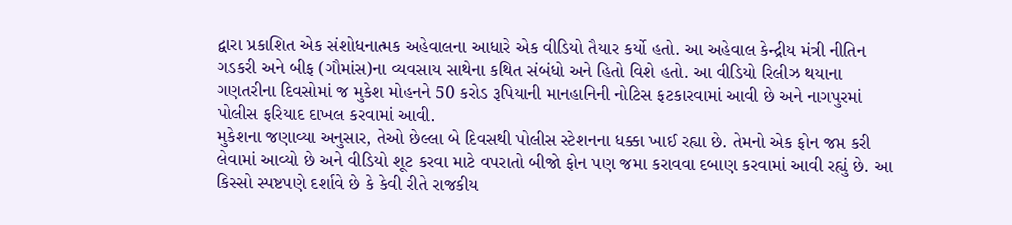દ્વારા પ્રકાશિત એક સંશોધનાત્મક અહેવાલના આધારે એક વીડિયો તૈયાર કર્યો હતો. આ અહેવાલ કેન્દ્રીય મંત્રી નીતિન ગડકરી અને બીફ (ગૌમાંસ)ના વ્યવસાય સાથેના કથિત સંબંધો અને હિતો વિશે હતો. આ વીડિયો રિલીઝ થયાના ગણતરીના દિવસોમાં જ મુકેશ મોહનને 50 કરોડ રૂપિયાની માનહાનિની નોટિસ ફટકારવામાં આવી છે અને નાગપુરમાં પોલીસ ફરિયાદ દાખલ કરવામાં આવી.
મુકેશના જણાવ્યા અનુસાર, તેઓ છેલ્લા બે દિવસથી પોલીસ સ્ટેશનના ધક્કા ખાઈ રહ્યા છે. તેમનો એક ફોન જપ્ત કરી લેવામાં આવ્યો છે અને વીડિયો શૂટ કરવા માટે વપરાતો બીજો ફોન પણ જમા કરાવવા દબાણ કરવામાં આવી રહ્યું છે. આ કિસ્સો સ્પષ્ટપણે દર્શાવે છે કે કેવી રીતે રાજકીય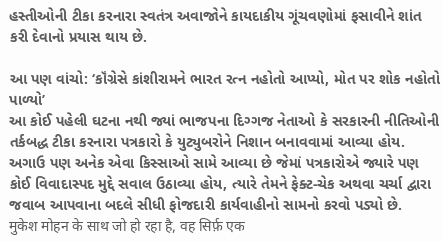હસ્તીઓની ટીકા કરનારા સ્વતંત્ર અવાજોને કાયદાકીય ગૂંચવણોમાં ફસાવીને શાંત કરી દેવાનો પ્રયાસ થાય છે.

આ પણ વાંચો: ‘કૉંગ્રેસે કાંશીરામને ભારત રત્ન નહોતો આપ્યો, મોત પર શોક નહોતો પાળ્યો’
આ કોઈ પહેલી ઘટના નથી જ્યાં ભાજપના દિગ્ગજ નેતાઓ કે સરકારની નીતિઓની તર્કબદ્ધ ટીકા કરનારા પત્રકારો કે યુટ્યુબરોને નિશાન બનાવવામાં આવ્યા હોય. અગાઉ પણ અનેક એવા કિસ્સાઓ સામે આવ્યા છે જેમાં પત્રકારોએ જ્યારે પણ કોઈ વિવાદાસ્પદ મુદ્દે સવાલ ઉઠાવ્યા હોય, ત્યારે તેમને ફેક્ટ-ચેક અથવા ચર્ચા દ્વારા જવાબ આપવાના બદલે સીધી ફોજદારી કાર્યવાહીનો સામનો કરવો પડ્યો છે.
मुकेश मोहन के साथ जो हो रहा है, वह सिर्फ़ एक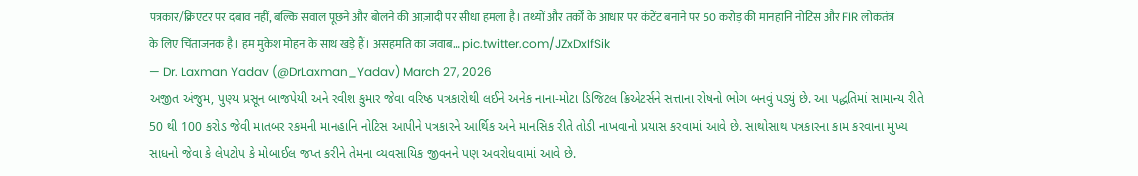पत्रकार/क्रिएटर पर दबाव नहीं, बल्कि सवाल पूछने और बोलने की आज़ादी पर सीधा हमला है। तथ्यों और तर्कों के आधार पर कंटेंट बनाने पर 50 करोड़ की मानहानि नोटिस और FIR लोकतंत्र के लिए चिंताजनक है। हम मुकेश मोहन के साथ खड़े हैं। असहमति का जवाब… pic.twitter.com/JZxDxIfSik
— Dr. Laxman Yadav (@DrLaxman_Yadav) March 27, 2026
અજીત અંજુમ, પુણ્ય પ્રસૂન બાજપેયી અને રવીશ કુમાર જેવા વરિષ્ઠ પત્રકારોથી લઈને અનેક નાના-મોટા ડિજિટલ ક્રિએટર્સને સત્તાના રોષનો ભોગ બનવું પડ્યું છે. આ પદ્ધતિમાં સામાન્ય રીતે 50 થી 100 કરોડ જેવી માતબર રકમની માનહાનિ નોટિસ આપીને પત્રકારને આર્થિક અને માનસિક રીતે તોડી નાખવાનો પ્રયાસ કરવામાં આવે છે. સાથોસાથ પત્રકારના કામ કરવાના મુખ્ય સાધનો જેવા કે લેપટોપ કે મોબાઈલ જપ્ત કરીને તેમના વ્યવસાયિક જીવનને પણ અવરોધવામાં આવે છે.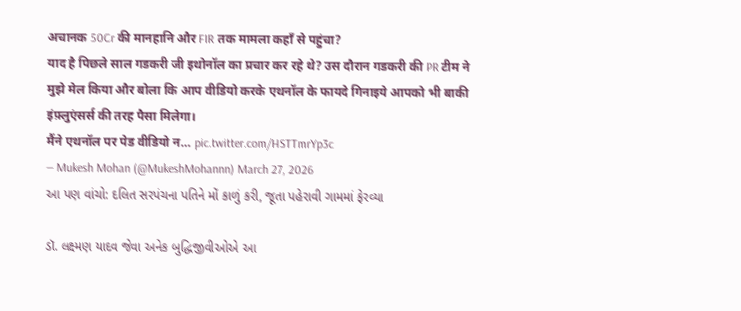अचानक 50Cr की मानहानि और FIR तक मामला कहाँ से पहुंचा?
याद है पिछले साल गडकरी जी इथोनॉल का प्रचार कर रहे थे? उस दौरान गडकरी की PR टीम ने मुझे मेल किया और बोला कि आप वीडियो करके एथनॉल के फायदे गिनाइये आपको भी बाकी इंफ़्लुएंसर्स की तरह पैसा मिलेगा।
मैंने एथनॉल पर पेड वीडियो न… pic.twitter.com/HSTTmrYp3c
— Mukesh Mohan (@MukeshMohannn) March 27, 2026
આ પણ વાંચો: દલિત સરપંચના પતિને મોં કાળું કરી, જૂતા પહેરાવી ગામમાં ફેરવ્યા

ડૉ. લક્ષ્મણ યાદવ જેવા અનેક બુદ્ધિજીવીઓએ આ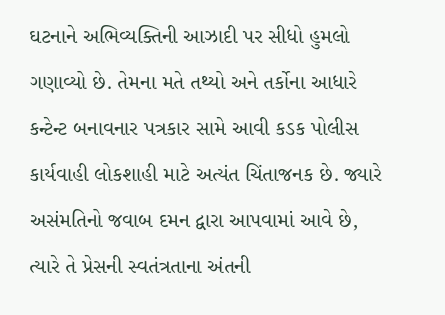ઘટનાને અભિવ્યક્તિની આઝાદી પર સીધો હુમલો ગણાવ્યો છે. તેમના મતે તથ્યો અને તર્કોના આધારે કન્ટેન્ટ બનાવનાર પત્રકાર સામે આવી કડક પોલીસ કાર્યવાહી લોકશાહી માટે અત્યંત ચિંતાજનક છે. જ્યારે અસંમતિનો જવાબ દમન દ્વારા આપવામાં આવે છે, ત્યારે તે પ્રેસની સ્વતંત્રતાના અંતની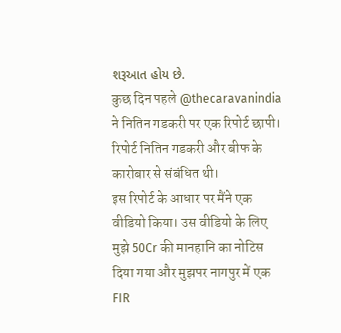શરૂઆત હોય છે.
कुछ दिन पहले @thecaravanindia ने नितिन गडकरी पर एक रिपोर्ट छापी। रिपोर्ट नितिन गडकरी और बीफ के कारोबार से संबंधित थी।
इस रिपोर्ट के आधार पर मैंने एक वीडियो किया। उस वीडियो के लिए मुझे 50Cr की मानहानि का नोटिस दिया गया और मुझपर नागपुर में एक FIR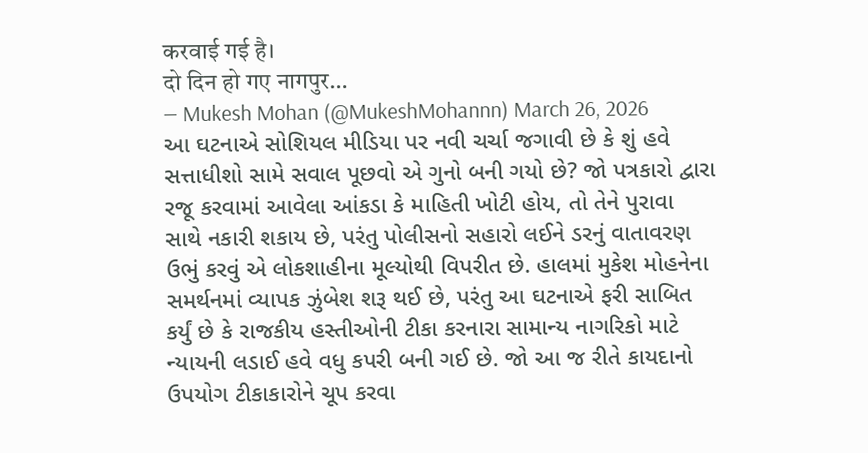करवाई गई है।
दो दिन हो गए नागपुर…
— Mukesh Mohan (@MukeshMohannn) March 26, 2026
આ ઘટનાએ સોશિયલ મીડિયા પર નવી ચર્ચા જગાવી છે કે શું હવે સત્તાધીશો સામે સવાલ પૂછવો એ ગુનો બની ગયો છે? જો પત્રકારો દ્વારા રજૂ કરવામાં આવેલા આંકડા કે માહિતી ખોટી હોય, તો તેને પુરાવા સાથે નકારી શકાય છે, પરંતુ પોલીસનો સહારો લઈને ડરનું વાતાવરણ ઉભું કરવું એ લોકશાહીના મૂલ્યોથી વિપરીત છે. હાલમાં મુકેશ મોહનેના સમર્થનમાં વ્યાપક ઝુંબેશ શરૂ થઈ છે, પરંતુ આ ઘટનાએ ફરી સાબિત કર્યું છે કે રાજકીય હસ્તીઓની ટીકા કરનારા સામાન્ય નાગરિકો માટે ન્યાયની લડાઈ હવે વધુ કપરી બની ગઈ છે. જો આ જ રીતે કાયદાનો ઉપયોગ ટીકાકારોને ચૂપ કરવા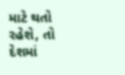માટે થતો રહેશે, તો દેશમાં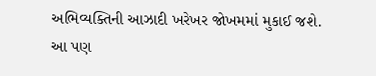અભિવ્યક્તિની આઝાદી ખરેખર જોખમમાં મુકાઈ જશે.
આ પણ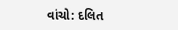વાંચો: દલિત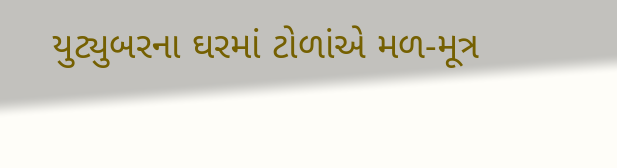યુટ્યુબરના ઘરમાં ટોળાંએ મળ-મૂત્ર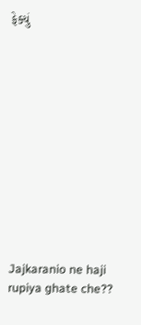ફેક્યું












Jajkaranio ne haji rupiya ghate che??